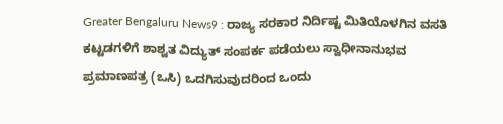Greater Bengaluru News9 : ರಾಜ್ಯ ಸರಕಾರ ನಿರ್ದಿಷ್ಟ ಮಿತಿಯೊಳಗಿನ ವಸತಿ ಕಟ್ಟಡಗಳಿಗೆ ಶಾಶ್ವತ ವಿದ್ಯುತ್ ಸಂಪರ್ಕ ಪಡೆಯಲು ಸ್ವಾಧೀನಾನುಭವ ಪ್ರಮಾಣಪತ್ರ (ಒಸಿ) ಒದಗಿಸುವುದರಿಂದ ಒಂದು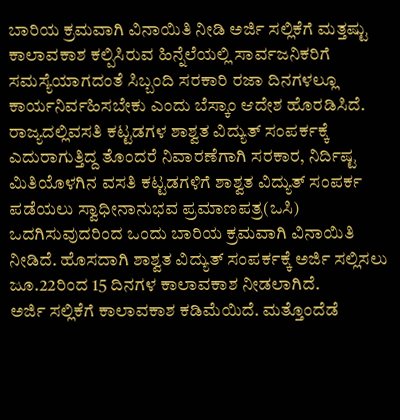ಬಾರಿಯ ಕ್ರಮವಾಗಿ ವಿನಾಯಿತಿ ನೀಡಿ ಅರ್ಜಿ ಸಲ್ಲಿಕೆಗೆ ಮತ್ತಷ್ಟು ಕಾಲಾವಕಾಶ ಕಲ್ಪಿಸಿರುವ ಹಿನ್ನೆಲೆಯಲ್ಲಿ ಸಾರ್ವಜನಿಕರಿಗೆ ಸಮಸ್ಯೆಯಾಗದಂತೆ ಸಿಬ್ಬಂದಿ ಸರಕಾರಿ ರಜಾ ದಿನಗಳಲ್ಲೂ ಕಾರ್ಯನಿರ್ವಹಿಸಬೇಕು ಎಂದು ಬೆಸ್ಕಾಂ ಆದೇಶ ಹೊರಡಿಸಿದೆ.
ರಾಜ್ಯದಲ್ಲಿವಸತಿ ಕಟ್ಟಡಗಳ ಶಾಶ್ವತ ವಿದ್ಯುತ್ ಸಂಪರ್ಕಕ್ಕೆ ಎದುರಾಗುತ್ತಿದ್ದ ತೊಂದರೆ ನಿವಾರಣೆಗಾಗಿ ಸರಕಾರ, ನಿರ್ದಿಷ್ಟ ಮಿತಿಯೊಳಗಿನ ವಸತಿ ಕಟ್ಟಡಗಳಿಗೆ ಶಾಶ್ವತ ವಿದ್ಯುತ್ ಸಂಪರ್ಕ ಪಡೆಯಲು ಸ್ವಾಧೀನಾನುಭವ ಪ್ರಮಾಣಪತ್ರ(ಒಸಿ) ಒದಗಿಸುವುದರಿಂದ ಒಂದು ಬಾರಿಯ ಕ್ರಮವಾಗಿ ವಿನಾಯಿತಿ ನೀಡಿದೆ. ಹೊಸದಾಗಿ ಶಾಶ್ವತ ವಿದ್ಯುತ್ ಸಂಪರ್ಕಕ್ಕೆ ಅರ್ಜಿ ಸಲ್ಲಿಸಲು ಜೂ.22ರಿಂದ 15 ದಿನಗಳ ಕಾಲಾವಕಾಶ ನೀಡಲಾಗಿದೆ.
ಅರ್ಜಿ ಸಲ್ಲಿಕೆಗೆ ಕಾಲಾವಕಾಶ ಕಡಿಮೆಯಿದೆ. ಮತ್ತೊಂದೆಡೆ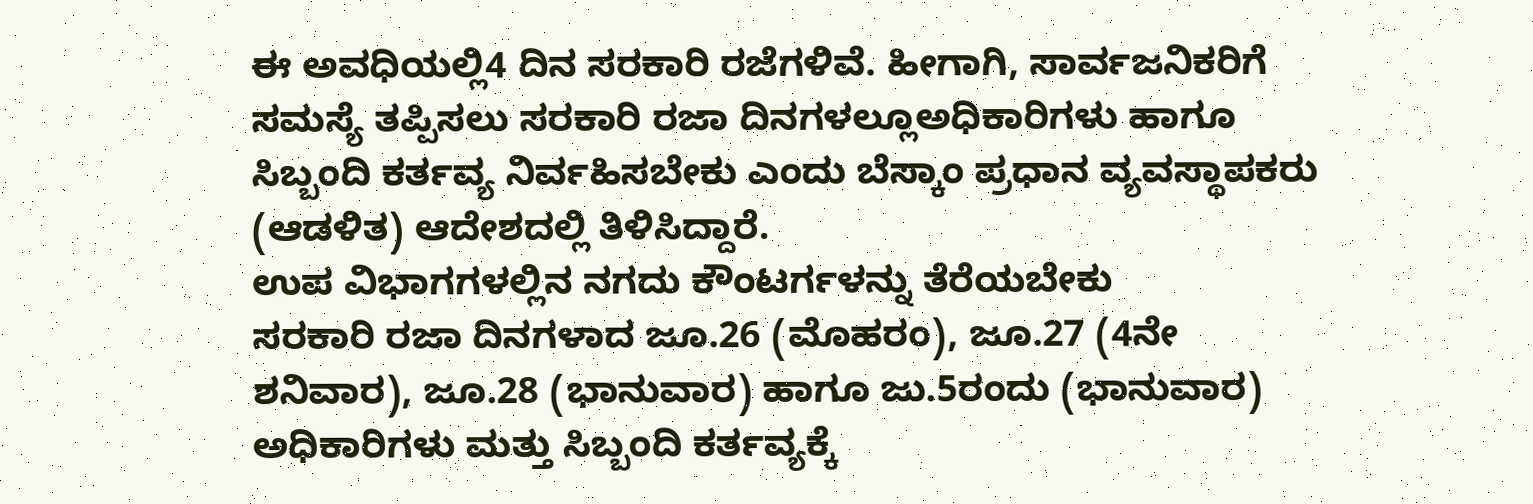ಈ ಅವಧಿಯಲ್ಲಿ4 ದಿನ ಸರಕಾರಿ ರಜೆಗಳಿವೆ. ಹೀಗಾಗಿ, ಸಾರ್ವಜನಿಕರಿಗೆ ಸಮಸ್ಯೆ ತಪ್ಪಿಸಲು ಸರಕಾರಿ ರಜಾ ದಿನಗಳಲ್ಲೂಅಧಿಕಾರಿಗಳು ಹಾಗೂ ಸಿಬ್ಬಂದಿ ಕರ್ತವ್ಯ ನಿರ್ವಹಿಸಬೇಕು ಎಂದು ಬೆಸ್ಕಾಂ ಪ್ರಧಾನ ವ್ಯವಸ್ಥಾಪಕರು (ಆಡಳಿತ) ಆದೇಶದಲ್ಲಿ ತಿಳಿಸಿದ್ದಾರೆ.
ಉಪ ವಿಭಾಗಗಳಲ್ಲಿನ ನಗದು ಕೌಂಟರ್ಗಳನ್ನು ತೆರೆಯಬೇಕು
ಸರಕಾರಿ ರಜಾ ದಿನಗಳಾದ ಜೂ.26 (ಮೊಹರಂ), ಜೂ.27 (4ನೇ ಶನಿವಾರ), ಜೂ.28 (ಭಾನುವಾರ) ಹಾಗೂ ಜು.5ರಂದು (ಭಾನುವಾರ) ಅಧಿಕಾರಿಗಳು ಮತ್ತು ಸಿಬ್ಬಂದಿ ಕರ್ತವ್ಯಕ್ಕೆ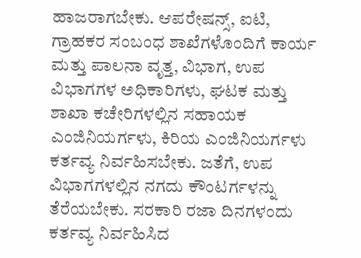ಹಾಜರಾಗಬೇಕು. ಆಪರೇಷನ್ಸ್, ಐಟಿ, ಗ್ರಾಹಕರ ಸಂಬಂಧ ಶಾಖೆಗಳೊಂದಿಗೆ ಕಾರ್ಯ ಮತ್ತು ಪಾಲನಾ ವೃತ್ತ, ವಿಭಾಗ, ಉಪ ವಿಭಾಗಗಳ ಅಧಿಕಾರಿಗಳು, ಘಟಕ ಮತ್ತು ಶಾಖಾ ಕಚೇರಿಗಳಲ್ಲಿನ ಸಹಾಯಕ ಎಂಜಿನಿಯರ್ಗಳು, ಕಿರಿಯ ಎಂಜಿನಿಯರ್ಗಳು ಕರ್ತವ್ಯ ನಿರ್ವಹಿಸಬೇಕು. ಜತೆಗೆ, ಉಪ ವಿಭಾಗಗಳಲ್ಲಿನ ನಗದು ಕೌಂಟರ್ಗಳನ್ನು ತೆರೆಯಬೇಕು. ಸರಕಾರಿ ರಜಾ ದಿನಗಳಂದು ಕರ್ತವ್ಯ ನಿರ್ವಹಿಸಿದ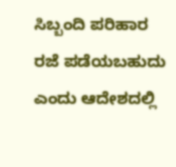ಸಿಬ್ಬಂದಿ ಪರಿಹಾರ ರಜೆ ಪಡೆಯಬಹುದು ಎಂದು ಆದೇಶದಲ್ಲಿ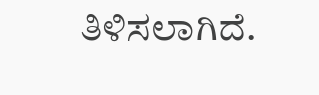ತಿಳಿಸಲಾಗಿದೆ.